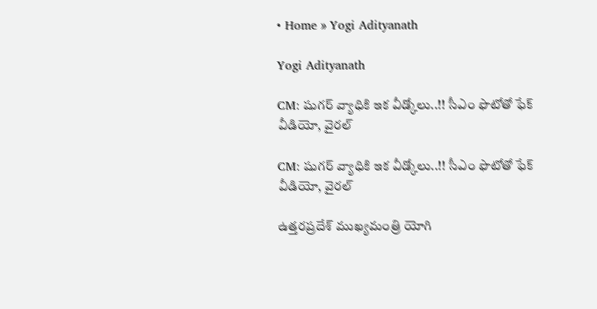• Home » Yogi Adityanath

Yogi Adityanath

CM: షుగర్ వ్యాధికి ఇక వీడ్కోలు..!! సీఎం ఫొటోతో ఫేక్ వీడియో, వైరల్

CM: షుగర్ వ్యాధికి ఇక వీడ్కోలు..!! సీఎం ఫొటోతో ఫేక్ వీడియో, వైరల్

ఉత్తరప్రదేశ్ ముఖ్యమంత్రి యోగి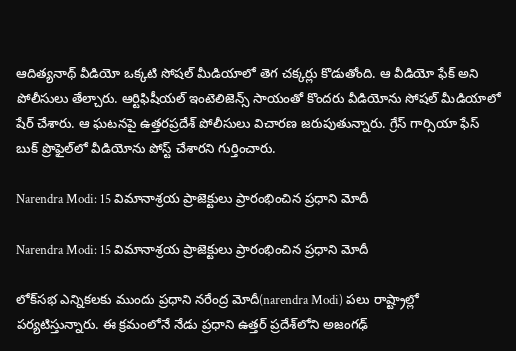ఆదిత్యనాథ్‌ వీడియో ఒక్కటి సోషల్ మీడియాలో తెగ చక్కర్లు కొడుతోంది. ఆ వీడియో ఫేక్ అని పోలీసులు తేల్చారు. ఆర్టిఫిషీయల్ ఇంటెలిజెన్స్ సాయంతో కొందరు వీడియోను సోషల్ మీడియాలో షేర్ చేశారు. ఆ ఘటనపై ఉత్తరప్రదేశ్ పోలీసులు విచారణ జరుపుతున్నారు. గ్రేస్ గార్సియా ఫేస్ బుక్ ప్రొఫైల్‌లో వీడియోను పోస్ట్ చేశారని గుర్తించారు.

Narendra Modi: 15 విమానాశ్రయ ప్రాజెక్టులు ప్రారంభించిన ప్రధాని మోదీ

Narendra Modi: 15 విమానాశ్రయ ప్రాజెక్టులు ప్రారంభించిన ప్రధాని మోదీ

లోక్‌సభ ఎన్నికలకు ముందు ప్రధాని నరేంద్ర మోదీ(narendra Modi) పలు రాష్ట్రాల్లో పర్యటిస్తున్నారు. ఈ క్రమంలోనే నేడు ప్రధాని ఉత్తర్ ప్రదేశ్‌లోని అజంగఢ్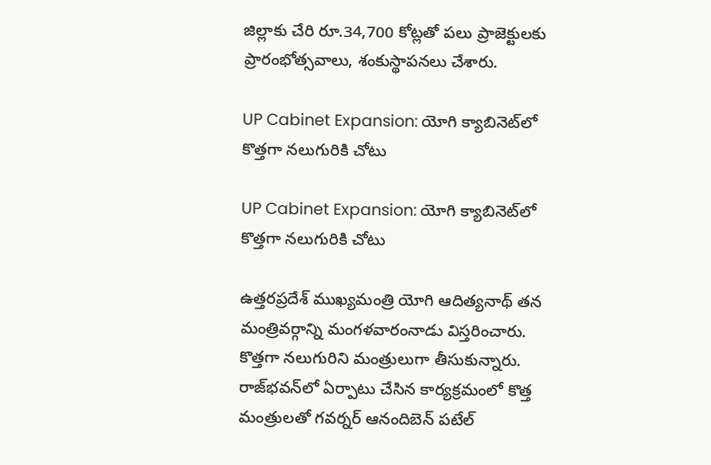జిల్లాకు చేరి రూ.34,700 కోట్లతో పలు ప్రాజెక్టులకు ప్రారంభోత్సవాలు, శంకుస్థాపనలు చేశారు.

UP Cabinet Expansion: యోగి క్యాబినెట్‌లో కొత్తగా నలుగురికి చోటు

UP Cabinet Expansion: యోగి క్యాబినెట్‌లో కొత్తగా నలుగురికి చోటు

ఉత్తరప్రదేశ్ ముఖ్యమంత్రి యోగి ఆదిత్యనాథ్ తన మంత్రివర్గాన్ని మంగళవారంనాడు విస్తరించారు. కొత్తగా నలుగురిని మంత్రులుగా తీసుకున్నారు. రాజ్‌భవన్‌లో ఏర్పాటు చేసిన కార్యక్రమంలో కొత్త మంత్రులతో గవర్నర్ ఆనందిబెన్ పటేల్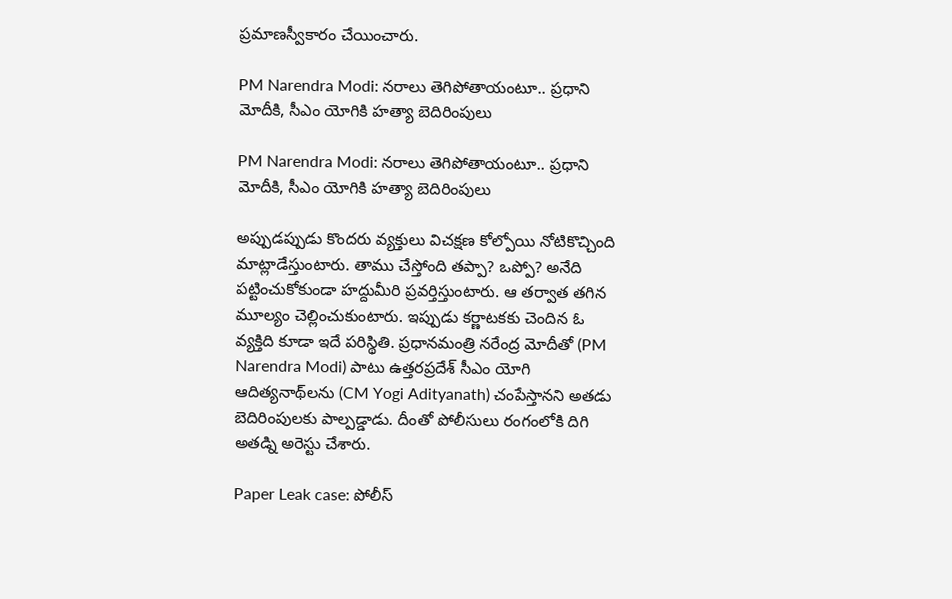ప్రమాణస్వీకారం చేయించారు.

PM Narendra Modi: నరాలు తెగిపోతాయంటూ.. ప్రధాని మోదీకి, సీఎం యోగికి హత్యా బెదిరింపులు

PM Narendra Modi: నరాలు తెగిపోతాయంటూ.. ప్రధాని మోదీకి, సీఎం యోగికి హత్యా బెదిరింపులు

అప్పుడప్పుడు కొందరు వ్యక్తులు విచక్షణ కోల్పోయి నోటికొచ్చింది మాట్లాడేస్తుంటారు. తాము చేస్తోంది తప్పా? ఒప్పో? అనేది పట్టించుకోకుండా హద్దుమీరి ప్రవర్తిస్తుంటారు. ఆ తర్వాత తగిన మూల్యం చెల్లించుకుంటారు. ఇప్పుడు కర్ణాటకకు చెందిన ఓ వ్యక్తిది కూడా ఇదే పరిస్థితి. ప్రధానమంత్రి నరేంద్ర మోదీతో (PM Narendra Modi) పాటు ఉత్తరప్రదేశ్ సీఎం యోగి ఆదిత్యనాథ్‌లను (CM Yogi Adityanath) చంపేస్తానని అతడు బెదిరింపులకు పాల్పడ్డాడు. దీంతో పోలీసులు రంగంలోకి దిగి అతడ్ని అరెస్టు చేశారు.

Paper Leak case: పోలీస్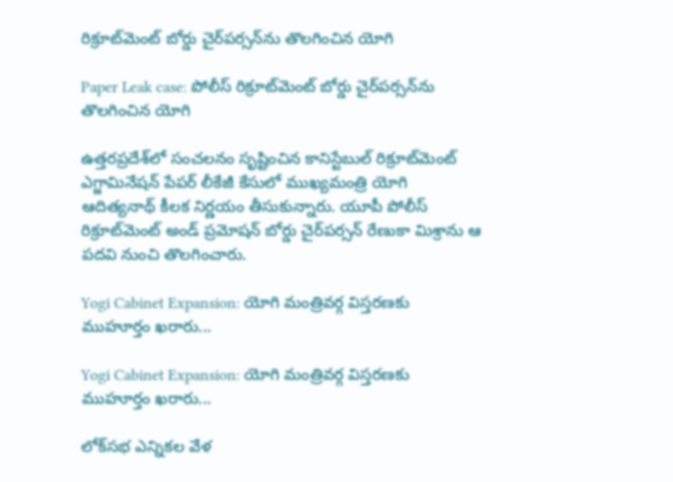రిక్రూట్‌మెంట్ బోర్డు చైర్‌పర్సన్‌ను తొలగించిన యోగి

Paper Leak case: పోలీస్ రిక్రూట్‌మెంట్ బోర్డు చైర్‌పర్సన్‌ను తొలగించిన యోగి

ఉత్తరప్రదేశ్‌లో సంచలనం సృష్టించిన కానిస్టేబుల్ రిక్రూట్‌మెంట్ ఎగ్జామినేషన్ పేపర్ లీకేజీ కేసులో ముఖ్యమంత్రి యోగి ఆదిత్యనాథ్ కీలక నిర్ణయం తీసుకున్నారు. యూపీ పోలీస్ రిక్రూట్‌మెంట్ అండ్ ప్రమోషన్ బోర్డు చైర్‌పర్సన్‌ రేణుకా మిశ్రాను ఆ పదవి నుంచి తొలగించారు.

Yogi Cabinet Expansion: యోగి మంత్రివర్గ విస్తరణకు ముహూర్తం ఖరారు...

Yogi Cabinet Expansion: యోగి మంత్రివర్గ విస్తరణకు ముహూర్తం ఖరారు...

లోక్‌సభ ఎన్నికల వేళ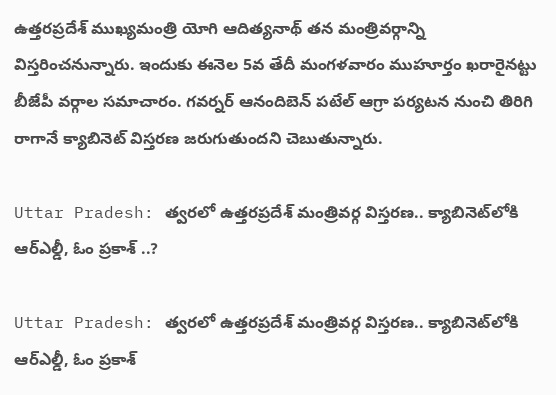ఉత్తరప్రదేశ్ ముఖ్యమంత్రి యోగి ఆదిత్యనాథ్ తన మంత్రివర్గాన్ని విస్తరించనున్నారు. ఇందుకు ఈనెల 5వ తేదీ మంగళవారం ముహూర్తం ఖరారైనట్టు బీజేపీ వర్గాల సమాచారం. గవర్నర్ ఆనందిబెన్ పటేల్ ఆగ్రా పర్యటన నుంచి తిరిగి రాగానే క్యాబినెట్ విస్తరణ జరుగుతుందని చెబుతున్నారు.

Uttar Pradesh: త్వరలో ఉత్తరప్రదేశ్ మంత్రివర్గ విస్తరణ.. క్యాబినెట్‌లోకి ఆర్‌ఎల్డీ, ఓం ప్రకాశ్ ..?

Uttar Pradesh: త్వరలో ఉత్తరప్రదేశ్ మంత్రివర్గ విస్తరణ.. క్యాబినెట్‌లోకి ఆర్‌ఎల్డీ, ఓం ప్రకాశ్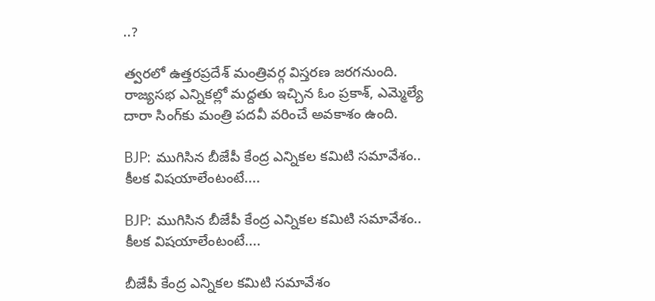..?

త్వరలో ఉత్తరప్రదేశ్ మంత్రివర్గ విస్తరణ జరగనుంది. రాజ్యసభ ఎన్నికల్లో మద్దతు ఇచ్చిన ఓం ప్రకాశ్, ఎమ్మెల్యే దారా సింగ్‌కు మంత్రి పదవీ వరించే అవకాశం ఉంది.

BJP: ముగిసిన బీజేపీ కేంద్ర ఎన్నికల కమిటి సమావేశం.. కీలక విషయాలేంటంటే....

BJP: ముగిసిన బీజేపీ కేంద్ర ఎన్నికల కమిటి సమావేశం.. కీలక విషయాలేంటంటే....

బీజేపీ కేంద్ర ఎన్నికల కమిటి సమావేశం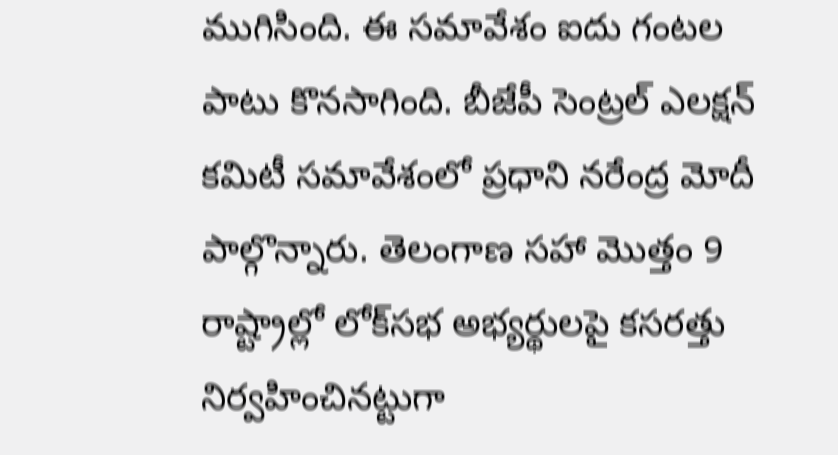ముగిసింది. ఈ సమావేశం ఐదు గంటల పాటు కొనసాగింది. బీజేపీ సెంట్రల్ ఎలక్షన్ కమిటీ సమావేశంలో ప్రధాని నరేంద్ర మోదీ పాల్గొన్నారు. తెలంగాణ సహా మొత్తం 9 రాష్ట్రాల్లో లోక్‌సభ అభ్యర్థులపై కసరత్తు నిర్వహించినట్టుగా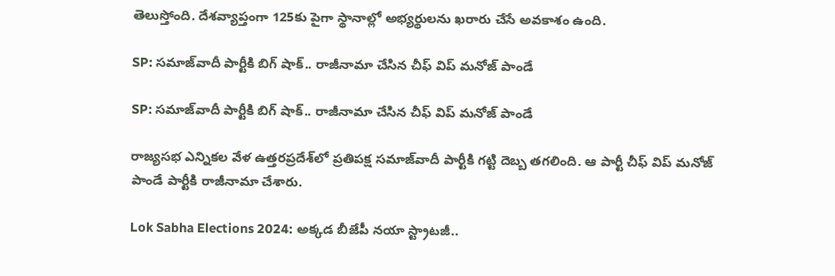తెలుస్తోంది. దేశవ్యాప్తంగా 125కు పైగా స్థానాల్లో అభ్యర్థులను ఖరారు చేసే అవకాశం ఉంది.

SP: సమాజ్‌వాదీ పార్టీకి బిగ్ షాక్.. రాజీనామా చేసిన చీఫ్ విప్ మనోజ్ పాండే

SP: సమాజ్‌వాదీ పార్టీకి బిగ్ షాక్.. రాజీనామా చేసిన చీఫ్ విప్ మనోజ్ పాండే

రాజ్యసభ ఎన్నికల వేళ ఉత్తరప్రదేశ్‌లో ప్రతిపక్ష సమాజ్‌వాదీ పార్టీకి గట్టి దెబ్బ తగలింది. ఆ పార్టీ చీఫ్ విప్ మనోజ్ పాండే పార్టీకి రాజీనామా చేశారు.

Lok Sabha Elections 2024: అక్కడ బీజేపీ నయా స్ట్రాటజీ..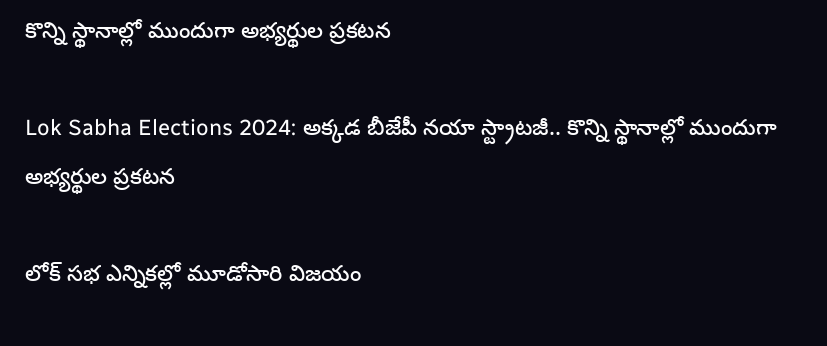కొన్ని స్థానాల్లో ముందుగా అభ్యర్థుల ప్రకటన

Lok Sabha Elections 2024: అక్కడ బీజేపీ నయా స్ట్రాటజీ.. కొన్ని స్థానాల్లో ముందుగా అభ్యర్థుల ప్రకటన

లోక్ సభ ఎన్నికల్లో మూడోసారి విజయం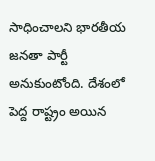సాధించాలని భారతీయ జనతా పార్టీ అనుకుంటోంది. దేశంలో పెద్ద రాష్ట్రం అయిన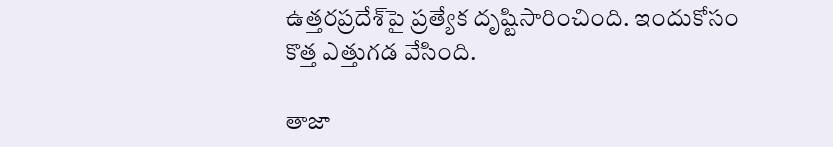ఉత్తరప్రదేశ్‌పై ప్రత్యేక దృష్టిసారించింది. ఇందుకోసం కొత్త ఎత్తుగడ వేసింది.

తాజా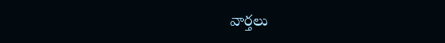వార్తలు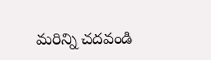మరిన్ని చదవండి